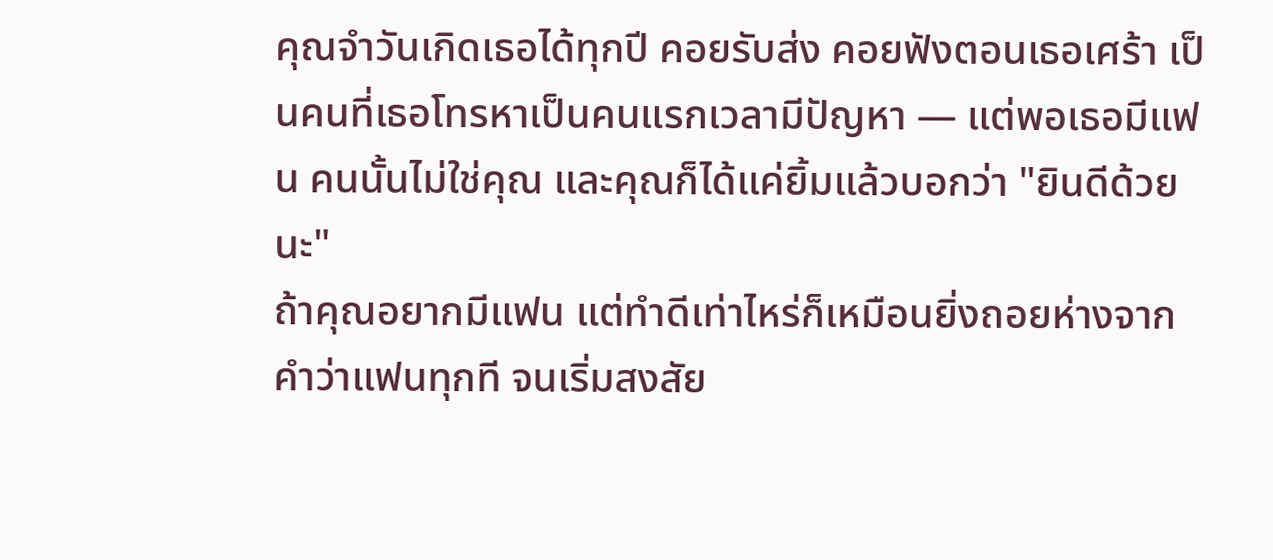คุณจำวันเกิดเธอได้ทุกปี คอยรับส่ง คอยฟังตอนเธอเศร้า เป็นคนที่เธอโทรหาเป็นคนแรกเวลามีปัญหา — แต่พอเธอมีแฟน คนนั้นไม่ใช่คุณ และคุณก็ได้แค่ยิ้มแล้วบอกว่า "ยินดีด้วยนะ"
ถ้าคุณอยากมีแฟน แต่ทำดีเท่าไหร่ก็เหมือนยิ่งถอยห่างจากคำว่าแฟนทุกที จนเริ่มสงสัย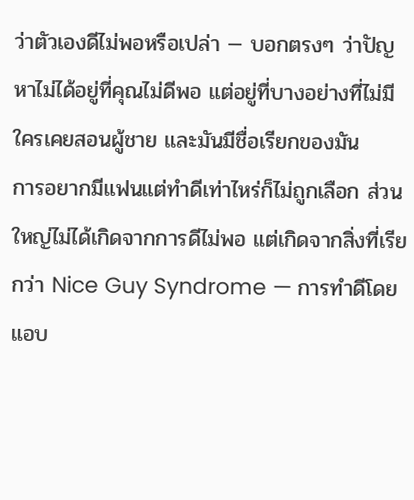ว่าตัวเองดีไม่พอหรือเปล่า — บอกตรงๆ ว่าปัญหาไม่ได้อยู่ที่คุณไม่ดีพอ แต่อยู่ที่บางอย่างที่ไม่มีใครเคยสอนผู้ชาย และมันมีชื่อเรียกของมัน
การอยากมีแฟนแต่ทำดีเท่าไหร่ก็ไม่ถูกเลือก ส่วนใหญ่ไม่ได้เกิดจากการดีไม่พอ แต่เกิดจากสิ่งที่เรียกว่า Nice Guy Syndrome — การทำดีโดยแอบ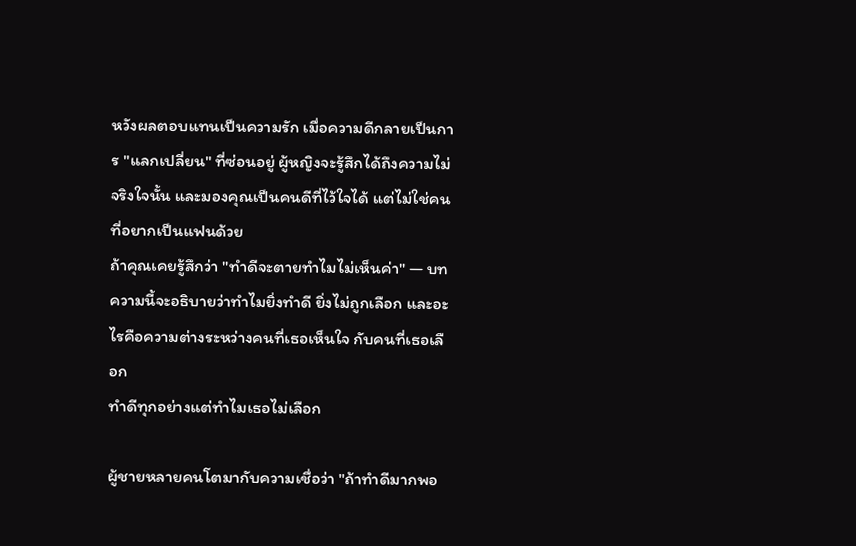หวังผลตอบแทนเป็นความรัก เมื่อความดีกลายเป็นการ "แลกเปลี่ยน" ที่ซ่อนอยู่ ผู้หญิงจะรู้สึกได้ถึงความไม่จริงใจนั้น และมองคุณเป็นคนดีที่ไว้ใจได้ แต่ไม่ใช่คนที่อยากเป็นแฟนด้วย
ถ้าคุณเคยรู้สึกว่า "ทำดีจะตายทำไมไม่เห็นค่า" — บทความนี้จะอธิบายว่าทำไมยิ่งทำดี ยิ่งไม่ถูกเลือก และอะไรคือความต่างระหว่างคนที่เธอเห็นใจ กับคนที่เธอเลือก
ทำดีทุกอย่างแต่ทำไมเธอไม่เลือก

ผู้ชายหลายคนโตมากับความเชื่อว่า "ถ้าทำดีมากพอ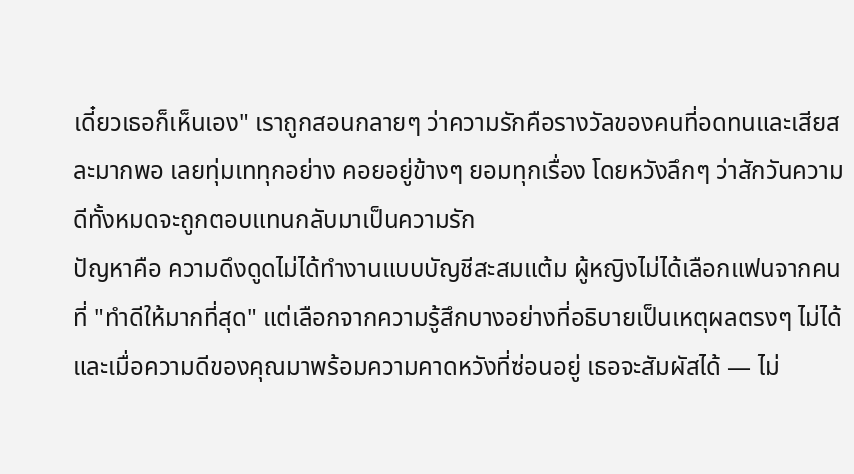เดี๋ยวเธอก็เห็นเอง" เราถูกสอนกลายๆ ว่าความรักคือรางวัลของคนที่อดทนและเสียสละมากพอ เลยทุ่มเททุกอย่าง คอยอยู่ข้างๆ ยอมทุกเรื่อง โดยหวังลึกๆ ว่าสักวันความดีทั้งหมดจะถูกตอบแทนกลับมาเป็นความรัก
ปัญหาคือ ความดึงดูดไม่ได้ทำงานแบบบัญชีสะสมแต้ม ผู้หญิงไม่ได้เลือกแฟนจากคนที่ "ทำดีให้มากที่สุด" แต่เลือกจากความรู้สึกบางอย่างที่อธิบายเป็นเหตุผลตรงๆ ไม่ได้ และเมื่อความดีของคุณมาพร้อมความคาดหวังที่ซ่อนอยู่ เธอจะสัมผัสได้ — ไม่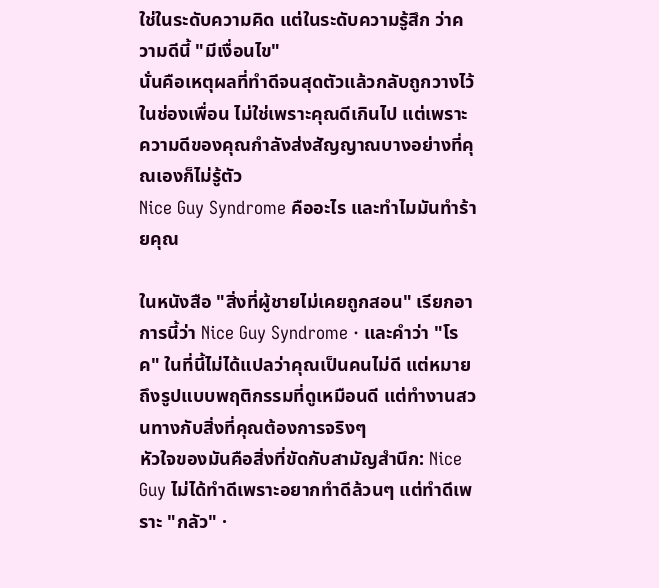ใช่ในระดับความคิด แต่ในระดับความรู้สึก ว่าความดีนี้ "มีเงื่อนไข"
นั่นคือเหตุผลที่ทำดีจนสุดตัวแล้วกลับถูกวางไว้ในช่องเพื่อน ไม่ใช่เพราะคุณดีเกินไป แต่เพราะความดีของคุณกำลังส่งสัญญาณบางอย่างที่คุณเองก็ไม่รู้ตัว
Nice Guy Syndrome คืออะไร และทำไมมันทำร้ายคุณ

ในหนังสือ "สิ่งที่ผู้ชายไม่เคยถูกสอน" เรียกอาการนี้ว่า Nice Guy Syndrome · และคำว่า "โรค" ในที่นี้ไม่ได้แปลว่าคุณเป็นคนไม่ดี แต่หมายถึงรูปแบบพฤติกรรมที่ดูเหมือนดี แต่ทำงานสวนทางกับสิ่งที่คุณต้องการจริงๆ
หัวใจของมันคือสิ่งที่ขัดกับสามัญสำนึก: Nice Guy ไม่ได้ทำดีเพราะอยากทำดีล้วนๆ แต่ทำดีเพราะ "กลัว" ·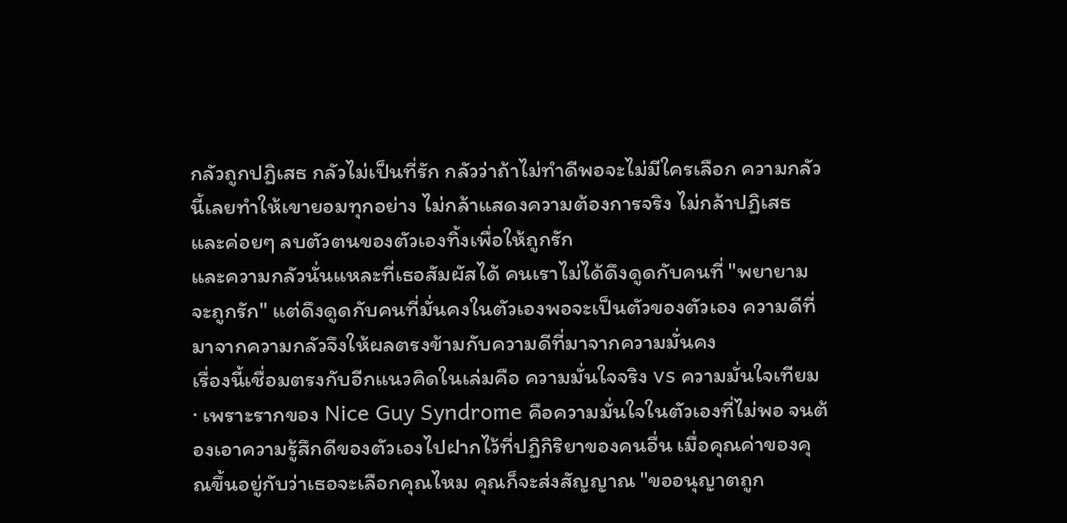กลัวถูกปฏิเสธ กลัวไม่เป็นที่รัก กลัวว่าถ้าไม่ทำดีพอจะไม่มีใครเลือก ความกลัวนี้เลยทำให้เขายอมทุกอย่าง ไม่กล้าแสดงความต้องการจริง ไม่กล้าปฏิเสธ และค่อยๆ ลบตัวตนของตัวเองทิ้งเพื่อให้ถูกรัก
และความกลัวนั่นแหละที่เธอสัมผัสได้ คนเราไม่ได้ดึงดูดกับคนที่ "พยายามจะถูกรัก" แต่ดึงดูดกับคนที่มั่นคงในตัวเองพอจะเป็นตัวของตัวเอง ความดีที่มาจากความกลัวจึงให้ผลตรงข้ามกับความดีที่มาจากความมั่นคง
เรื่องนี้เชื่อมตรงกับอีกแนวคิดในเล่มคือ ความมั่นใจจริง vs ความมั่นใจเทียม · เพราะรากของ Nice Guy Syndrome คือความมั่นใจในตัวเองที่ไม่พอ จนต้องเอาความรู้สึกดีของตัวเองไปฝากไว้ที่ปฏิกิริยาของคนอื่น เมื่อคุณค่าของคุณขึ้นอยู่กับว่าเธอจะเลือกคุณไหม คุณก็จะส่งสัญญาณ "ขออนุญาตถูก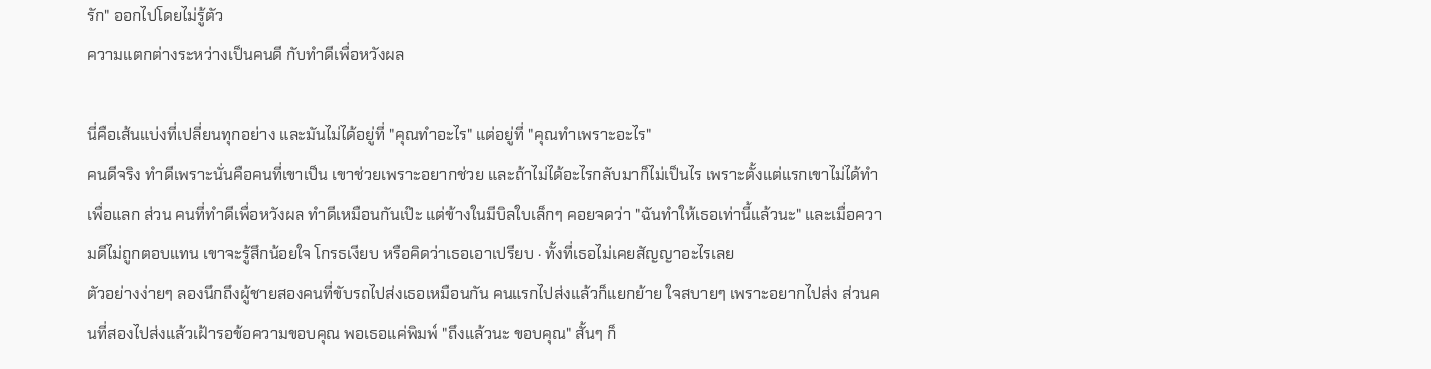รัก" ออกไปโดยไม่รู้ตัว
ความแตกต่างระหว่างเป็นคนดี กับทำดีเพื่อหวังผล

นี่คือเส้นแบ่งที่เปลี่ยนทุกอย่าง และมันไม่ได้อยู่ที่ "คุณทำอะไร" แต่อยู่ที่ "คุณทำเพราะอะไร"
คนดีจริง ทำดีเพราะนั่นคือคนที่เขาเป็น เขาช่วยเพราะอยากช่วย และถ้าไม่ได้อะไรกลับมาก็ไม่เป็นไร เพราะตั้งแต่แรกเขาไม่ได้ทำเพื่อแลก ส่วน คนที่ทำดีเพื่อหวังผล ทำดีเหมือนกันเป๊ะ แต่ข้างในมีบิลใบเล็กๆ คอยจดว่า "ฉันทำให้เธอเท่านี้แล้วนะ" และเมื่อความดีไม่ถูกตอบแทน เขาจะรู้สึกน้อยใจ โกรธเงียบ หรือคิดว่าเธอเอาเปรียบ · ทั้งที่เธอไม่เคยสัญญาอะไรเลย
ตัวอย่างง่ายๆ ลองนึกถึงผู้ชายสองคนที่ขับรถไปส่งเธอเหมือนกัน คนแรกไปส่งแล้วก็แยกย้าย ใจสบายๆ เพราะอยากไปส่ง ส่วนคนที่สองไปส่งแล้วเฝ้ารอข้อความขอบคุณ พอเธอแค่พิมพ์ "ถึงแล้วนะ ขอบคุณ" สั้นๆ ก็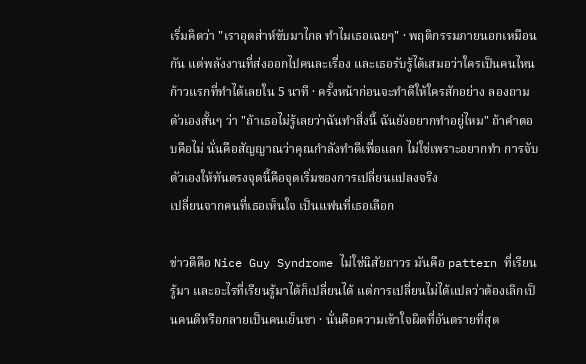เริ่มคิดว่า "เราอุตส่าห์ขับมาไกล ทำไมเธอเฉยๆ" · พฤติกรรมภายนอกเหมือนกัน แต่พลังงานที่ส่งออกไปคนละเรื่อง และเธอรับรู้ได้เสมอว่าใครเป็นคนไหน
ก้าวแรกที่ทำได้เลยใน 5 นาที · ครั้งหน้าก่อนจะทำดีให้ใครสักอย่าง ลองถามตัวเองสั้นๆ ว่า "ถ้าเธอไม่รู้เลยว่าฉันทำสิ่งนี้ ฉันยังอยากทำอยู่ไหม" ถ้าคำตอบคือไม่ นั่นคือสัญญาณว่าคุณกำลังทำดีเพื่อแลก ไม่ใช่เพราะอยากทำ การจับตัวเองให้ทันตรงจุดนี้คือจุดเริ่มของการเปลี่ยนแปลงจริง
เปลี่ยนจากคนที่เธอเห็นใจ เป็นแฟนที่เธอเลือก

ข่าวดีคือ Nice Guy Syndrome ไม่ใช่นิสัยถาวร มันคือ pattern ที่เรียนรู้มา และอะไรที่เรียนรู้มาได้ก็เปลี่ยนได้ แต่การเปลี่ยนไม่ได้แปลว่าต้องเลิกเป็นคนดีหรือกลายเป็นคนเย็นชา · นั่นคือความเข้าใจผิดที่อันตรายที่สุด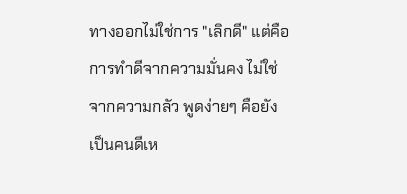ทางออกไม่ใช่การ "เลิกดี" แต่คือการทำดีจากความมั่นคง ไม่ใช่จากความกลัว พูดง่ายๆ คือยังเป็นคนดีเห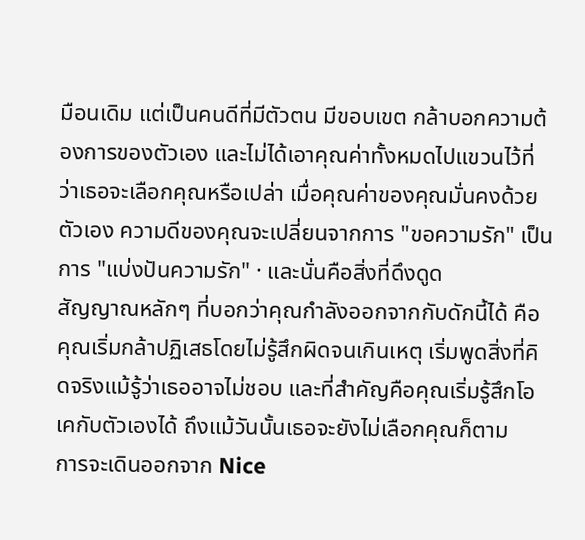มือนเดิม แต่เป็นคนดีที่มีตัวตน มีขอบเขต กล้าบอกความต้องการของตัวเอง และไม่ได้เอาคุณค่าทั้งหมดไปแขวนไว้ที่ว่าเธอจะเลือกคุณหรือเปล่า เมื่อคุณค่าของคุณมั่นคงด้วยตัวเอง ความดีของคุณจะเปลี่ยนจากการ "ขอความรัก" เป็นการ "แบ่งปันความรัก" · และนั่นคือสิ่งที่ดึงดูด
สัญญาณหลักๆ ที่บอกว่าคุณกำลังออกจากกับดักนี้ได้ คือคุณเริ่มกล้าปฏิเสธโดยไม่รู้สึกผิดจนเกินเหตุ เริ่มพูดสิ่งที่คิดจริงแม้รู้ว่าเธออาจไม่ชอบ และที่สำคัญคือคุณเริ่มรู้สึกโอเคกับตัวเองได้ ถึงแม้วันนั้นเธอจะยังไม่เลือกคุณก็ตาม
การจะเดินออกจาก Nice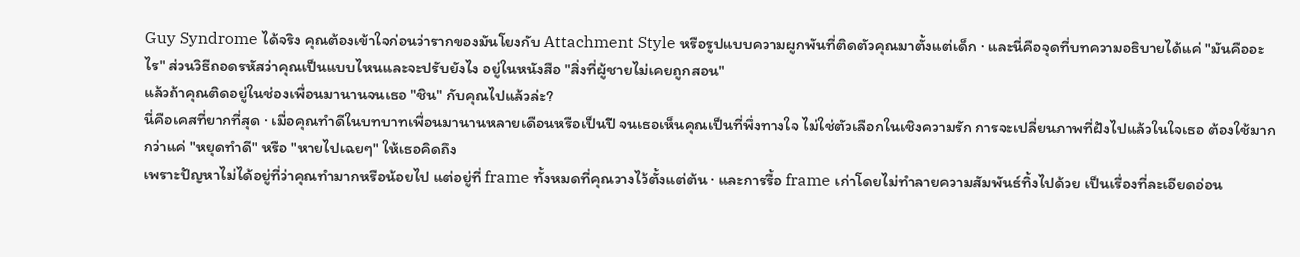Guy Syndrome ได้จริง คุณต้องเข้าใจก่อนว่ารากของมันโยงกับ Attachment Style หรือรูปแบบความผูกพันที่ติดตัวคุณมาตั้งแต่เด็ก · และนี่คือจุดที่บทความอธิบายได้แค่ "มันคืออะไร" ส่วนวิธีถอดรหัสว่าคุณเป็นแบบไหนและจะปรับยังไง อยู่ในหนังสือ "สิ่งที่ผู้ชายไม่เคยถูกสอน"
แล้วถ้าคุณติดอยู่ในช่องเพื่อนมานานจนเธอ "ชิน" กับคุณไปแล้วล่ะ?
นี่คือเคสที่ยากที่สุด · เมื่อคุณทำดีในบทบาทเพื่อนมานานหลายเดือนหรือเป็นปี จนเธอเห็นคุณเป็นที่พึ่งทางใจ ไม่ใช่ตัวเลือกในเชิงความรัก การจะเปลี่ยนภาพที่ฝังไปแล้วในใจเธอ ต้องใช้มากกว่าแค่ "หยุดทำดี" หรือ "หายไปเฉยๆ" ให้เธอคิดถึง
เพราะปัญหาไม่ได้อยู่ที่ว่าคุณทำมากหรือน้อยไป แต่อยู่ที่ frame ทั้งหมดที่คุณวางไว้ตั้งแต่ต้น · และการรื้อ frame เก่าโดยไม่ทำลายความสัมพันธ์ทิ้งไปด้วย เป็นเรื่องที่ละเอียดอ่อน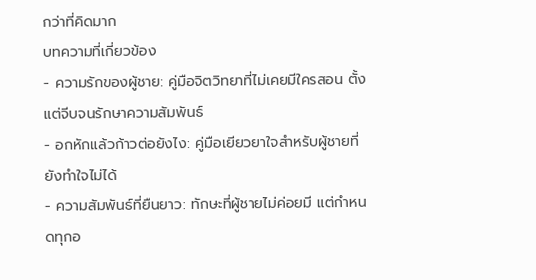กว่าที่คิดมาก
บทความที่เกี่ยวข้อง
- ความรักของผู้ชาย: คู่มือจิตวิทยาที่ไม่เคยมีใครสอน ตั้งแต่จีบจนรักษาความสัมพันธ์
- อกหักแล้วก้าวต่อยังไง: คู่มือเยียวยาใจสำหรับผู้ชายที่ยังทำใจไม่ได้
- ความสัมพันธ์ที่ยืนยาว: ทักษะที่ผู้ชายไม่ค่อยมี แต่กำหนดทุกอ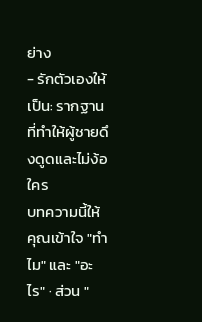ย่าง
- รักตัวเองให้เป็น: รากฐานที่ทำให้ผู้ชายดึงดูดและไม่ง้อใคร
บทความนี้ให้คุณเข้าใจ "ทำไม" และ "อะไร" · ส่วน "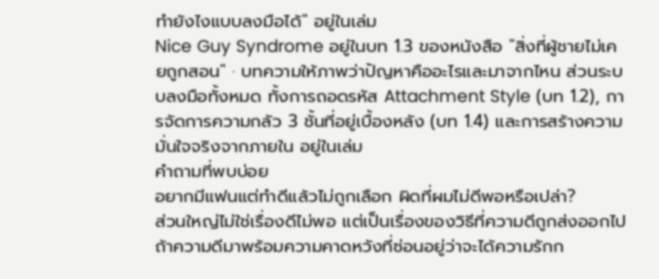ทำยังไงแบบลงมือได้" อยู่ในเล่ม
Nice Guy Syndrome อยู่ในบท 1.3 ของหนังสือ "สิ่งที่ผู้ชายไม่เคยถูกสอน" · บทความให้ภาพว่าปัญหาคืออะไรและมาจากไหน ส่วนระบบลงมือทั้งหมด ทั้งการถอดรหัส Attachment Style (บท 1.2), การจัดการความกลัว 3 ชั้นที่อยู่เบื้องหลัง (บท 1.4) และการสร้างความมั่นใจจริงจากภายใน อยู่ในเล่ม
คำถามที่พบบ่อย
อยากมีแฟนแต่ทำดีแล้วไม่ถูกเลือก ผิดที่ผมไม่ดีพอหรือเปล่า?
ส่วนใหญ่ไม่ใช่เรื่องดีไม่พอ แต่เป็นเรื่องของวิธีที่ความดีถูกส่งออกไป ถ้าความดีมาพร้อมความคาดหวังที่ซ่อนอยู่ว่าจะได้ความรักก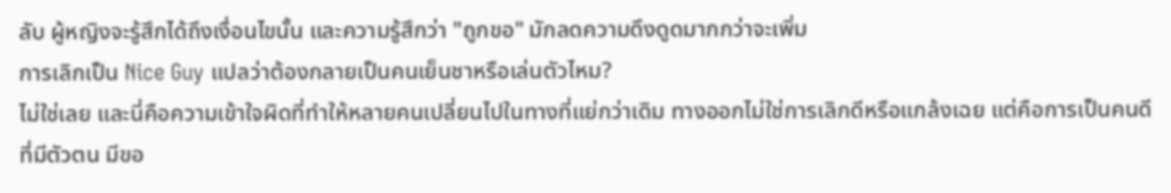ลับ ผู้หญิงจะรู้สึกได้ถึงเงื่อนไขนั้น และความรู้สึกว่า "ถูกขอ" มักลดความดึงดูดมากกว่าจะเพิ่ม
การเลิกเป็น Nice Guy แปลว่าต้องกลายเป็นคนเย็นชาหรือเล่นตัวไหม?
ไม่ใช่เลย และนี่คือความเข้าใจผิดที่ทำให้หลายคนเปลี่ยนไปในทางที่แย่กว่าเดิม ทางออกไม่ใช่การเลิกดีหรือแกล้งเฉย แต่คือการเป็นคนดีที่มีตัวตน มีขอ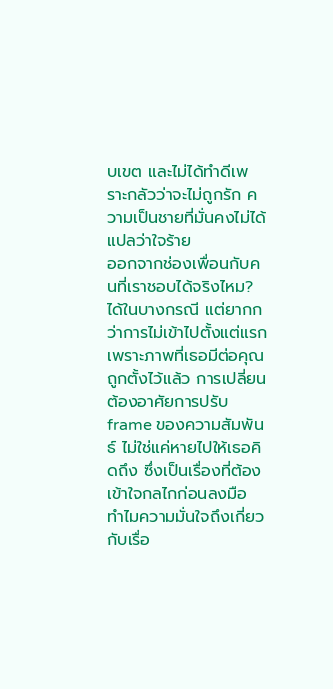บเขต และไม่ได้ทำดีเพราะกลัวว่าจะไม่ถูกรัก ความเป็นชายที่มั่นคงไม่ได้แปลว่าใจร้าย
ออกจากช่องเพื่อนกับคนที่เราชอบได้จริงไหม?
ได้ในบางกรณี แต่ยากกว่าการไม่เข้าไปตั้งแต่แรก เพราะภาพที่เธอมีต่อคุณถูกตั้งไว้แล้ว การเปลี่ยนต้องอาศัยการปรับ frame ของความสัมพันธ์ ไม่ใช่แค่หายไปให้เธอคิดถึง ซึ่งเป็นเรื่องที่ต้องเข้าใจกลไกก่อนลงมือ
ทำไมความมั่นใจถึงเกี่ยวกับเรื่อ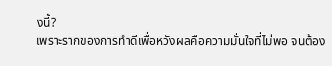งนี้?
เพราะรากของการทำดีเพื่อหวังผลคือความมั่นใจที่ไม่พอ จนต้อง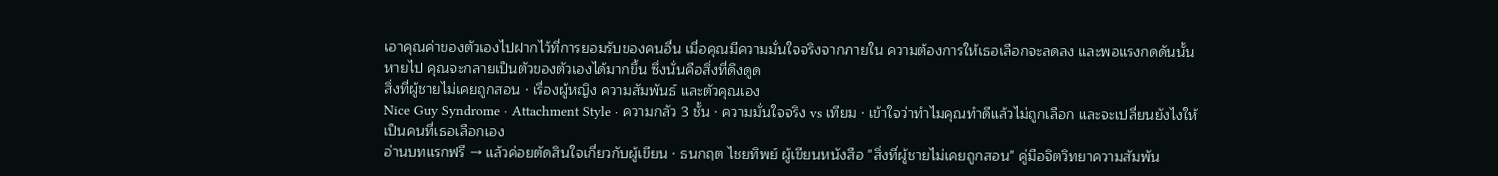เอาคุณค่าของตัวเองไปฝากไว้ที่การยอมรับของคนอื่น เมื่อคุณมีความมั่นใจจริงจากภายใน ความต้องการให้เธอเลือกจะลดลง และพอแรงกดดันนั้นหายไป คุณจะกลายเป็นตัวของตัวเองได้มากขึ้น ซึ่งนั่นคือสิ่งที่ดึงดูด
สิ่งที่ผู้ชายไม่เคยถูกสอน · เรื่องผู้หญิง ความสัมพันธ์ และตัวคุณเอง
Nice Guy Syndrome · Attachment Style · ความกลัว 3 ชั้น · ความมั่นใจจริง vs เทียม · เข้าใจว่าทำไมคุณทำดีแล้วไม่ถูกเลือก และจะเปลี่ยนยังไงให้เป็นคนที่เธอเลือกเอง
อ่านบทแรกฟรี → แล้วค่อยตัดสินใจเกี่ยวกับผู้เขียน · ธนกฤต ไชยทิพย์ ผู้เขียนหนังสือ "สิ่งที่ผู้ชายไม่เคยถูกสอน" คู่มือจิตวิทยาความสัมพัน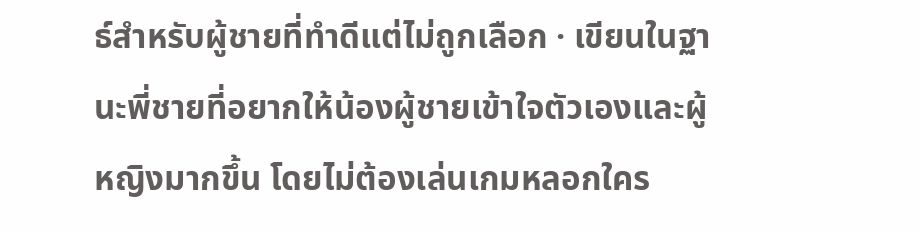ธ์สำหรับผู้ชายที่ทำดีแต่ไม่ถูกเลือก · เขียนในฐานะพี่ชายที่อยากให้น้องผู้ชายเข้าใจตัวเองและผู้หญิงมากขึ้น โดยไม่ต้องเล่นเกมหลอกใคร